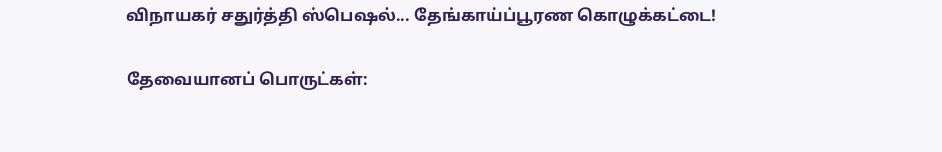விநாயகர் சதுர்த்தி ஸ்பெஷல்... தேங்காய்ப்பூரண கொழுக்கட்டை!

தேவையானப் பொருட்கள்: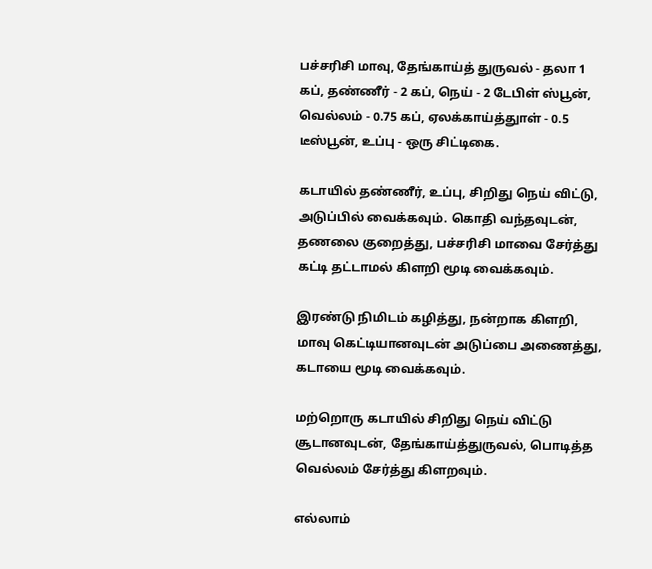பச்சரிசி மாவு, தேங்காய்த் துருவல் - தலா 1 கப், தண்ணீர் - 2 கப், நெய் - 2 டேபிள் ஸ்பூன், வெல்லம் - 0.75 கப், ஏலக்காய்த்துாள் - 0.5 டீஸ்பூன், உப்பு - ஒரு சிட்டிகை.

கடாயில் தண்ணீர், உப்பு, சிறிது நெய் விட்டு, அடுப்பில் வைக்கவும். கொதி வந்தவுடன், தணலை குறைத்து, பச்சரிசி மாவை சேர்த்து கட்டி தட்டாமல் கிளறி மூடி வைக்கவும்.

இரண்டு நிமிடம் கழித்து, நன்றாக கிளறி, மாவு கெட்டியானவுடன் அடுப்பை அணைத்து, கடாயை மூடி வைக்கவும்.

மற்றொரு கடாயில் சிறிது நெய் விட்டு சூடானவுடன், தேங்காய்த்துருவல், பொடித்த வெல்லம் சேர்த்து கிளறவும்.

எல்லாம்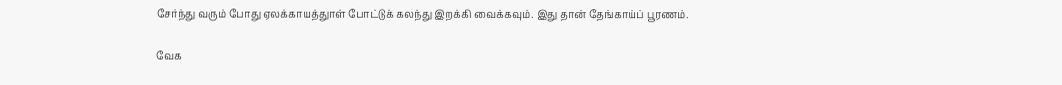சேர்ந்து வரும் போது ஏலக்காயத்துாள் போட்டுக் கலந்து இறக்கி வைக்கவும். இது தான் தேங்காய்ப் பூரணம்.

வேக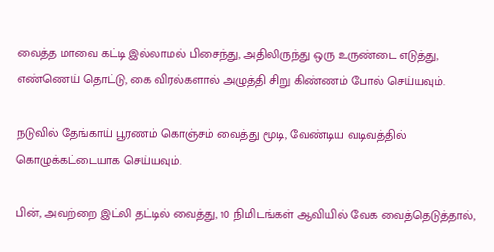வைத்த மாவை கட்டி இல்லாமல் பிசைந்து, அதிலிருந்து ஒரு உருண்டை எடுத்து, எண்ணெய் தொட்டு, கை விரல்களால் அழுத்தி சிறு கிண்ணம் போல் செய்யவும்.

நடுவில் தேங்காய் பூரணம் கொஞ்சம் வைத்து மூடி, வேண்டிய வடிவத்தில் கொழுக்கட்டையாக செய்யவும்.

பின், அவற்றை இட்லி தட்டில் வைத்து, 10 நிமிடங்கள் ஆவியில் வேக வைத்தெடுத்தால்,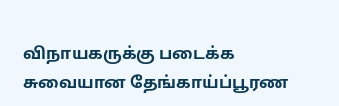விநாயகருக்கு படைக்க சுவையான தேங்காய்ப்பூரண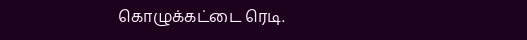கொழுக்கட்டை ரெடி.